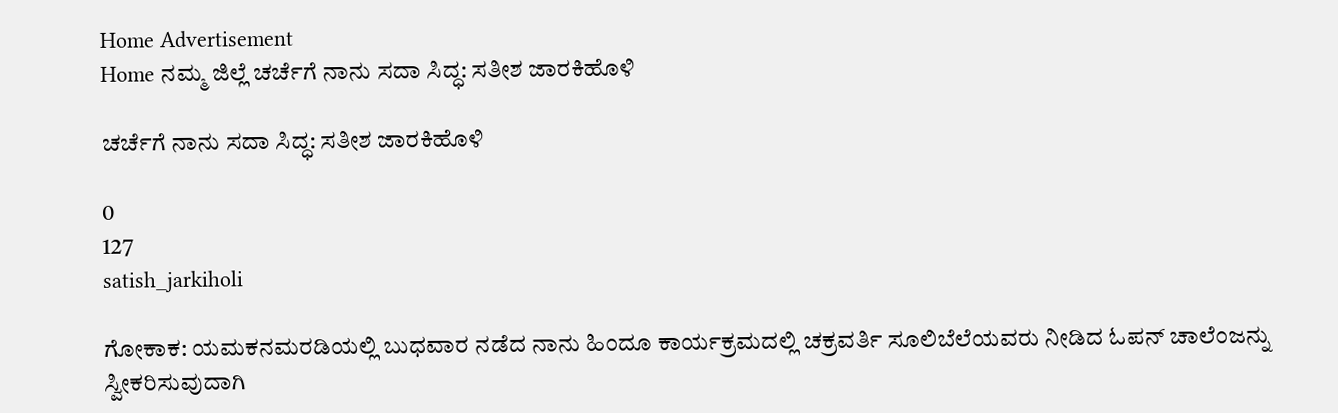Home Advertisement
Home ನಮ್ಮ ಜಿಲ್ಲೆ ಚರ್ಚೆಗೆ ನಾನು ಸದಾ ಸಿದ್ಧ: ಸತೀಶ ಜಾರಕಿಹೊಳಿ

ಚರ್ಚೆಗೆ ನಾನು ಸದಾ ಸಿದ್ಧ: ಸತೀಶ ಜಾರಕಿಹೊಳಿ

0
127
satish_jarkiholi

ಗೋಕಾಕ: ಯಮಕನಮರಡಿಯಲ್ಲಿ ಬುಧವಾರ ನಡೆದ ನಾನು ಹಿಂದೂ ಕಾರ್ಯಕ್ರಮದಲ್ಲಿ ಚಕ್ರವರ್ತಿ ಸೂಲಿಬೆಲೆಯವರು ನೀಡಿದ ಓಪನ್ ಚಾಲೆಂಜನ್ನು ಸ್ವೀಕರಿಸುವುದಾಗಿ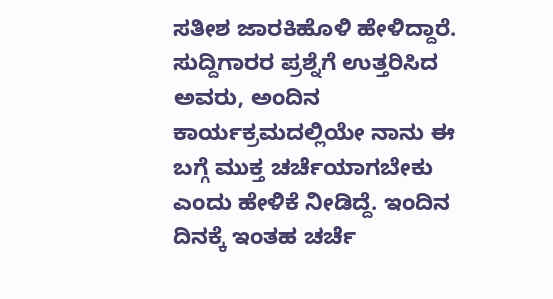ಸತೀಶ ಜಾರಕಿಹೊಳಿ ಹೇಳಿದ್ದಾರೆ.
ಸುದ್ದಿಗಾರರ ಪ್ರಶ್ನೆಗೆ ಉತ್ತರಿಸಿದ ಅವರು, ಅಂದಿನ ಕಾರ್ಯಕ್ರಮದಲ್ಲಿಯೇ ನಾನು ಈ ಬಗ್ಗೆ ಮುಕ್ತ ಚರ್ಚೆಯಾಗಬೇಕು ಎಂದು ಹೇಳಿಕೆ ನೀಡಿದ್ದೆ. ಇಂದಿನ ದಿನಕ್ಕೆ ಇಂತಹ ಚರ್ಚೆ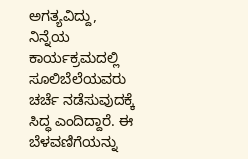ಅಗತ್ಯವಿದ್ದು, ನಿನ್ನೆಯ ಕಾರ್ಯಕ್ರಮದಲ್ಲಿ ಸೂಲಿಬೆಲೆಯವರು ಚರ್ಚೆ ನಡೆಸುವುದಕ್ಕೆ ಸಿದ್ಧ ಎಂದಿದ್ದಾರೆ. ಈ ಬೆಳವಣಿಗೆಯನ್ನು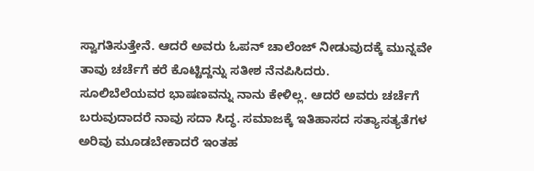ಸ್ವಾಗತಿಸುತ್ತೇನೆ. ಆದರೆ ಅವರು ಓಪನ್ ಚಾಲೆಂಜ್ ನೀಡುವುದಕ್ಕೆ ಮುನ್ನವೇ ತಾವು ಚರ್ಚೆಗೆ ಕರೆ ಕೊಟ್ಟಿದ್ದನ್ನು ಸತೀಶ ನೆನಪಿಸಿದರು.
ಸೂಲಿಬೆಲೆಯವರ ಭಾಷಣವನ್ನು ನಾನು ಕೇಳಿಲ್ಲ. ಆದರೆ ಅವರು ಚರ್ಚೆಗೆ ಬರುವುದಾದರೆ ನಾವು ಸದಾ ಸಿದ್ಧ. ಸಮಾಜಕ್ಕೆ ಇತಿಹಾಸದ ಸತ್ಯಾಸತ್ಯತೆಗಳ ಅರಿವು ಮೂಡಬೇಕಾದರೆ ಇಂತಹ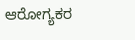ಆರೋಗ್ಯಕರ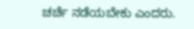ಚರ್ಚೆ ನಡೆಯಬೇಕು ಎಂದರು.